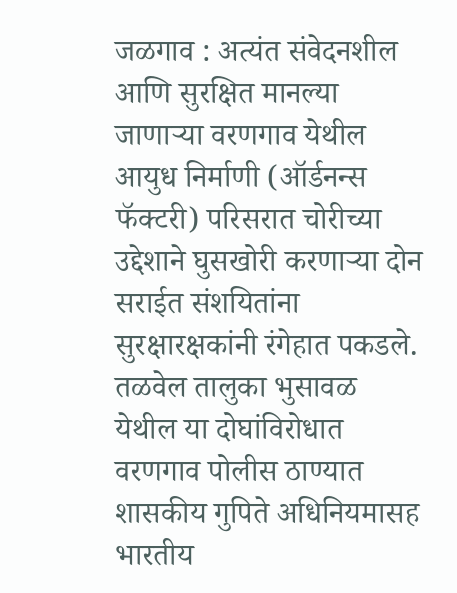जळगाव : अत्यंत संवेदनशील आणि सुरक्षित मानल्या जाणाऱ्या वरणगाव येथील आयुध निर्माणी (ऑर्डनन्स फॅक्टरी) परिसरात चोरीच्या उद्देशाने घुसखोरी करणाऱ्या दोन सराईत संशयितांना सुरक्षारक्षकांनी रंगेहात पकडले. तळवेल तालुका भुसावळ येथील या दोघांविरोधात वरणगाव पोलीस ठाण्यात शासकीय गुपिते अधिनियमासह भारतीय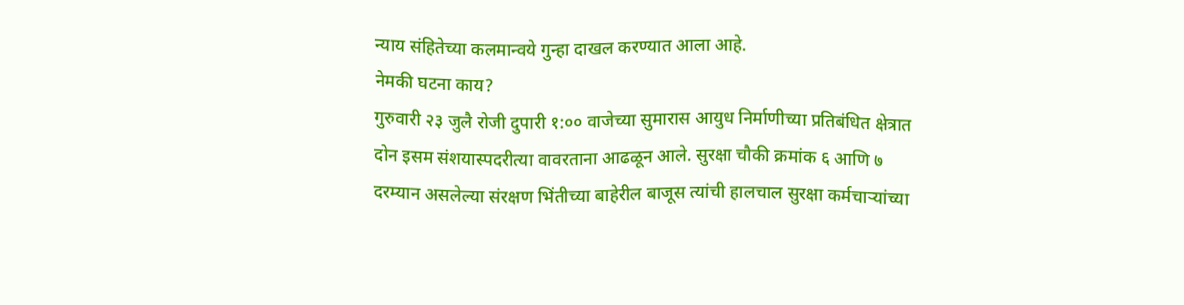न्याय संहितेच्या कलमान्वये गुन्हा दाखल करण्यात आला आहे.
नेमकी घटना काय?
गुरुवारी २३ जुलै रोजी दुपारी १:०० वाजेच्या सुमारास आयुध निर्माणीच्या प्रतिबंधित क्षेत्रात दोन इसम संशयास्पदरीत्या वावरताना आढळून आले. सुरक्षा चौकी क्रमांक ६ आणि ७ दरम्यान असलेल्या संरक्षण भिंतीच्या बाहेरील बाजूस त्यांची हालचाल सुरक्षा कर्मचाऱ्यांच्या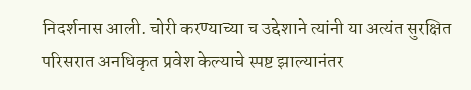निदर्शनास आली. चोरी करण्याच्या च उद्देशाने त्यांनी या अत्यंत सुरक्षित परिसरात अनधिकृत प्रवेश केल्याचे स्पष्ट झाल्यानंतर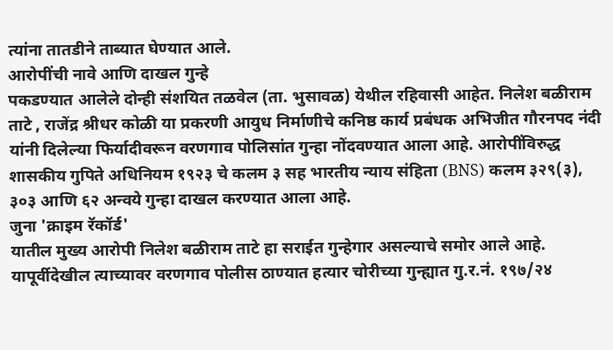त्यांना तातडीने ताब्यात घेण्यात आले.
आरोपींची नावे आणि दाखल गुन्हे
पकडण्यात आलेले दोन्ही संशयित तळवेल (ता. भुसावळ) येथील रहिवासी आहेत. निलेश बळीराम ताटे , राजेंद्र श्रीधर कोळी या प्रकरणी आयुध निर्माणीचे कनिष्ठ कार्य प्रबंधक अभिजीत गौरनपद नंदी यांनी दिलेल्या फिर्यादीवरून वरणगाव पोलिसांत गुन्हा नोंदवण्यात आला आहे. आरोपींविरुद्ध शासकीय गुपिते अधिनियम १९२३ चे कलम ३ सह भारतीय न्याय संहिता (BNS) कलम ३२९(३), ३०३ आणि ६२ अन्वये गुन्हा दाखल करण्यात आला आहे.
जुना 'क्राइम रॅकॉर्ड'
यातील मुख्य आरोपी निलेश बळीराम ताटे हा सराईत गुन्हेगार असल्याचे समोर आले आहे. यापूर्वीदेखील त्याच्यावर वरणगाव पोलीस ठाण्यात हत्यार चोरीच्या गुन्ह्यात गु.र.नं. १९७/२४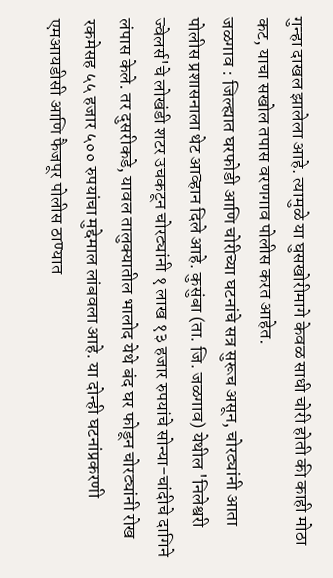गुन्हा दाखल झालेला आहे. त्यामुळे या घुसखोरीमागे केवळ साधी चोरी होती की काही मोठा कट, याचा सखोल तपास वरणगाव पोलीस करत आहेत.
जळगाव : जिल्ह्यात घरफोडी आणि चोरीच्या घटनांचे सत्र सुरूच असून, चोरट्यांनी आता पोलीस प्रशासनाला थेट आव्हान दिले आहे. कुसुंबा (ता. जि. जळगाव) येथील 'निलेश्वरी ज्वेलर्स'चे लोखंडी शटर उचकटून चोरट्यांनी १ लाख १३ हजार रुपयांचे सोन्या-चांदीचे दागिने लंपास केले. तर दुसरीकडे, यावल तालुक्यातील भालोद येथे बंद घर फोडून चोरट्यांनी रोख रकमेसह ५५ हजार ५०० रुपयांचा मुद्देमाल लांबवला आहे. या दोन्ही घटनांप्रकरणी एमआयडीसी आणि फैजपूर पोलीस ठाण्यात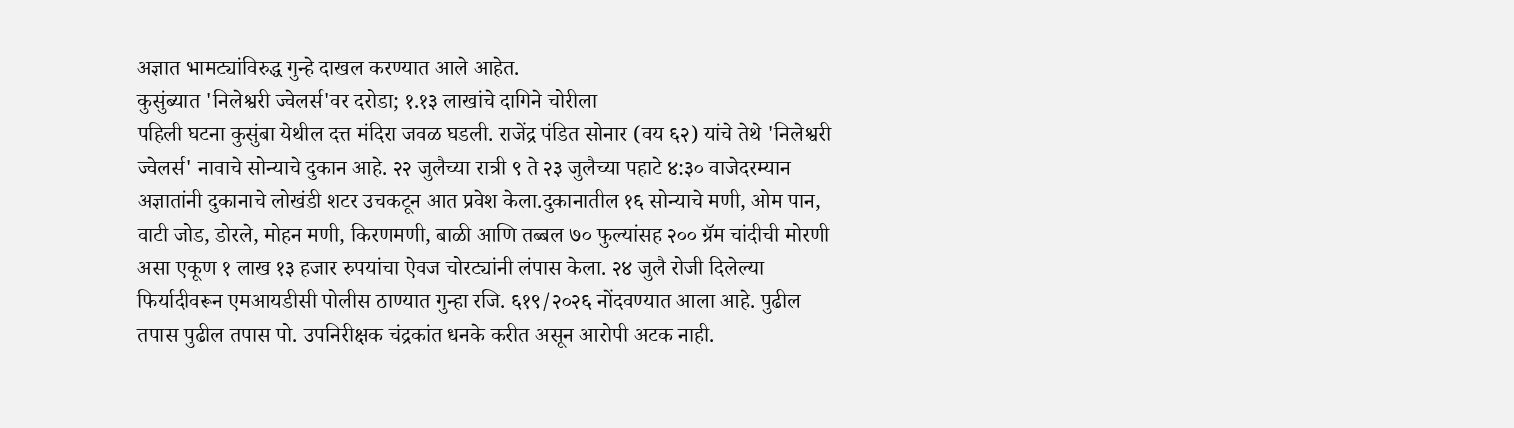अज्ञात भामट्यांविरुद्ध गुन्हे दाखल करण्यात आले आहेत.
कुसुंब्यात 'निलेश्वरी ज्वेलर्स'वर दरोडा; १.१३ लाखांचे दागिने चोरीला
पहिली घटना कुसुंबा येथील दत्त मंदिरा जवळ घडली. राजेंद्र पंडित सोनार (वय ६२) यांचे तेथे 'निलेश्वरी ज्वेलर्स' नावाचे सोन्याचे दुकान आहे. २२ जुलैच्या रात्री ९ ते २३ जुलैच्या पहाटे ४:३० वाजेदरम्यान अज्ञातांनी दुकानाचे लोखंडी शटर उचकटून आत प्रवेश केला.दुकानातील १६ सोन्याचे मणी, ओम पान, वाटी जोड, डोरले, मोहन मणी, किरणमणी, बाळी आणि तब्बल ७० फुल्यांसह २०० ग्रॅम चांदीची मोरणी असा एकूण १ लाख १३ हजार रुपयांचा ऐवज चोरट्यांनी लंपास केला. २४ जुलै रोजी दिलेल्या फिर्यादीवरून एमआयडीसी पोलीस ठाण्यात गुन्हा रजि. ६१९/२०२६ नोंदवण्यात आला आहे. पुढील तपास पुढील तपास पो. उपनिरीक्षक चंद्रकांत धनके करीत असून आरोपी अटक नाही.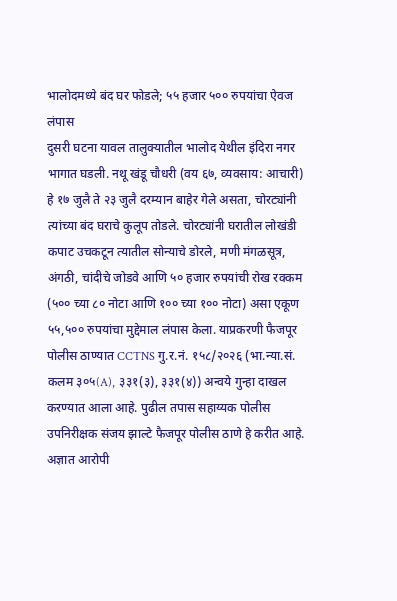भालोदमध्ये बंद घर फोडले; ५५ हजार ५०० रुपयांचा ऐवज लंपास
दुसरी घटना यावल तालुक्यातील भालोद येथील इंदिरा नगर भागात घडली. नथू खंडू चौधरी (वय ६७, व्यवसाय: आचारी) हे १७ जुलै ते २३ जुलै दरम्यान बाहेर गेले असता, चोरट्यांनी त्यांच्या बंद घराचे कुलूप तोडले. चोरट्यांनी घरातील लोखंडी कपाट उचकटून त्यातील सोन्याचे डोरले, मणी मंगळसूत्र, अंगठी, चांदीचे जोडवे आणि ५० हजार रुपयांची रोख रक्कम (५०० च्या ८० नोटा आणि १०० च्या १०० नोटा) असा एकूण ५५,५०० रुपयांचा मुद्देमाल लंपास केला. याप्रकरणी फैजपूर पोलीस ठाण्यात CCTNS गु.र.नं. १५८/२०२६ (भा.न्या.सं. कलम ३०५(A), ३३१(३), ३३१(४)) अन्वये गुन्हा दाखल करण्यात आला आहे. पुढील तपास सहाय्यक पोलीस उपनिरीक्षक संजय झाल्टे फैजपूर पोलीस ठाणे हे करीत आहे.
अज्ञात आरोपी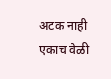अटक नाही
एकाच वेळी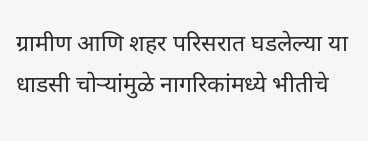ग्रामीण आणि शहर परिसरात घडलेल्या या धाडसी चोऱ्यांमुळे नागरिकांमध्ये भीतीचे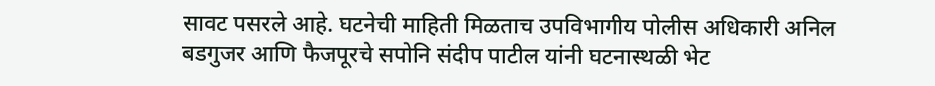सावट पसरले आहे. घटनेची माहिती मिळताच उपविभागीय पोलीस अधिकारी अनिल बडगुजर आणि फैजपूरचे सपोनि संदीप पाटील यांनी घटनास्थळी भेट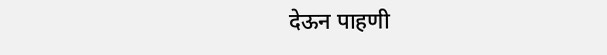देऊन पाहणी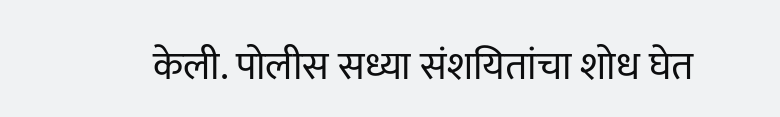केली. पोलीस सध्या संशयितांचा शोध घेत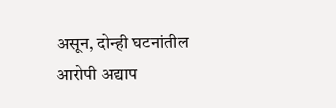असून, दोन्ही घटनांतील आरोपी अद्याप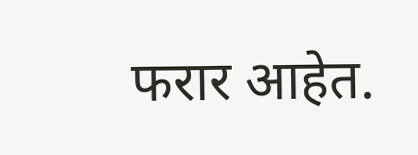फरार आहेत.